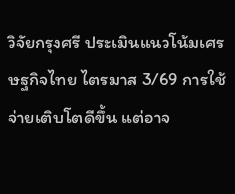วิจัยกรุงศรี ประเมินแนวโน้มเศรษฐกิจไทย ไตรมาส 3/69 การใช้จ่ายเติบโตดีขึ้น แต่อาจ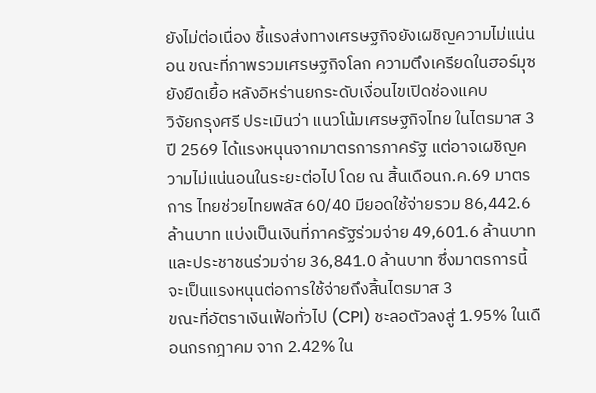ยังไม่ต่อเนื่อง ชี้แรงส่งทางเศรษฐกิจยังเผชิญความไม่แน่นอน ขณะที่ภาพรวมเศรษฐกิจโลก ความตึงเครียดในฮอร์มุซยังยืดเยื้อ หลังอิหร่านยกระดับเงื่อนไขเปิดช่องแคบ
วิจัยกรุงศรี ประเมินว่า แนวโน้มเศรษฐกิจไทย ในไตรมาส 3 ปี 2569 ได้แรงหนุนจากมาตรการภาครัฐ แต่อาจเผชิญความไม่แน่นอนในระยะต่อไป โดย ณ สิ้นเดือนก.ค.69 มาตรการ ไทยช่วยไทยพลัส 60/40 มียอดใช้จ่ายรวม 86,442.6 ล้านบาท แบ่งเป็นเงินที่ภาครัฐร่วมจ่าย 49,601.6 ล้านบาท และประชาชนร่วมจ่าย 36,841.0 ล้านบาท ซึ่งมาตรการนี้ จะเป็นแรงหนุนต่อการใช้จ่ายถึงสิ้นไตรมาส 3
ขณะที่อัตราเงินเฟ้อทั่วไป (CPI) ชะลอตัวลงสู่ 1.95% ในเดือนกรกฎาคม จาก 2.42% ใน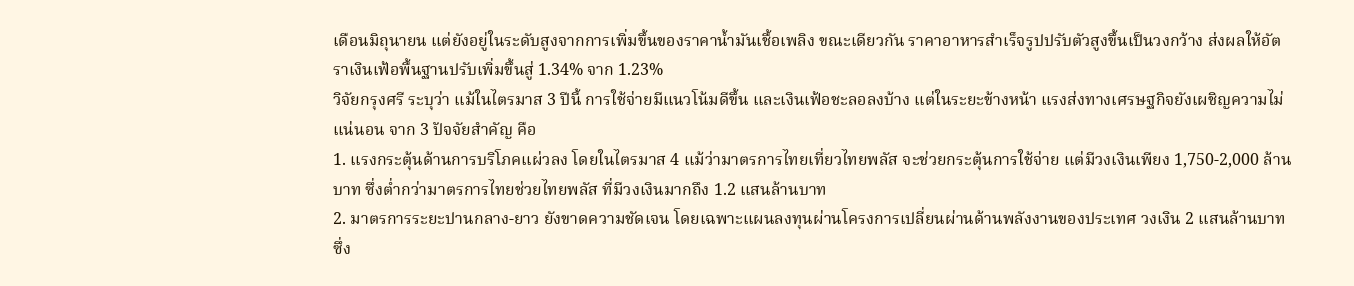เดือนมิถุนายน แต่ยังอยู่ในระดับสูงจากการเพิ่มขึ้นของราคาน้ำมันเชื้อเพลิง ขณะเดียวกัน ราคาอาหารสำเร็จรูปปรับตัวสูงขึ้นเป็นวงกว้าง ส่งผลให้อัตราเงินเฟ้อพื้นฐานปรับเพิ่มขึ้นสู่ 1.34% จาก 1.23%
วิจัยกรุงศรี ระบุว่า แม้ในไตรมาส 3 ปีนี้ การใช้จ่ายมีแนวโน้มดีขึ้น และเงินเฟ้อชะลอลงบ้าง แต่ในระยะข้างหน้า แรงส่งทางเศรษฐกิจยังเผชิญความไม่แน่นอน จาก 3 ปัจจัยสำคัญ คือ
1. แรงกระตุ้นด้านการบริโภคแผ่วลง โดยในไตรมาส 4 แม้ว่ามาตรการไทยเที่ยวไทยพลัส จะช่วยกระตุ้นการใช้จ่าย แต่มีวงเงินเพียง 1,750-2,000 ล้านบาท ซึ่งต่ำกว่ามาตรการไทยช่วยไทยพลัส ที่มีวงเงินมากถึง 1.2 แสนล้านบาท
2. มาตรการระยะปานกลาง-ยาว ยังขาดความชัดเจน โดยเฉพาะแผนลงทุนผ่านโครงการเปลี่ยนผ่านด้านพลังงานของประเทศ วงเงิน 2 แสนล้านบาท ซึ่ง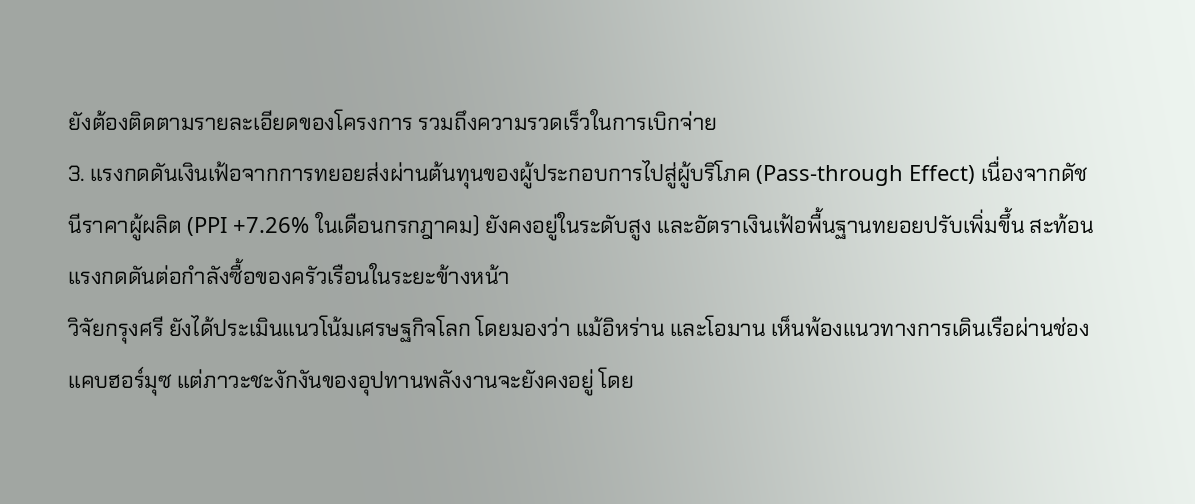ยังต้องติดตามรายละเอียดของโครงการ รวมถึงความรวดเร็วในการเบิกจ่าย
3. แรงกดดันเงินเฟ้อจากการทยอยส่งผ่านต้นทุนของผู้ประกอบการไปสู่ผู้บริโภค (Pass-through Effect) เนื่องจากดัชนีราคาผู้ผลิต (PPI +7.26% ในเดือนกรกฎาคม) ยังคงอยู่ในระดับสูง และอัตราเงินเฟ้อพื้นฐานทยอยปรับเพิ่มขึ้น สะท้อนแรงกดดันต่อกำลังซื้อของครัวเรือนในระยะข้างหน้า
วิจัยกรุงศรี ยังได้ประเมินแนวโน้มเศรษฐกิจโลก โดยมองว่า แม้อิหร่าน และโอมาน เห็นพ้องแนวทางการเดินเรือผ่านช่องแคบฮอร์มุซ แต่ภาวะชะงักงันของอุปทานพลังงานจะยังคงอยู่ โดย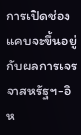การเปิดช่องแคบจะขึ้นอยู่กับผลการเจรจาสหรัฐฯ-อิห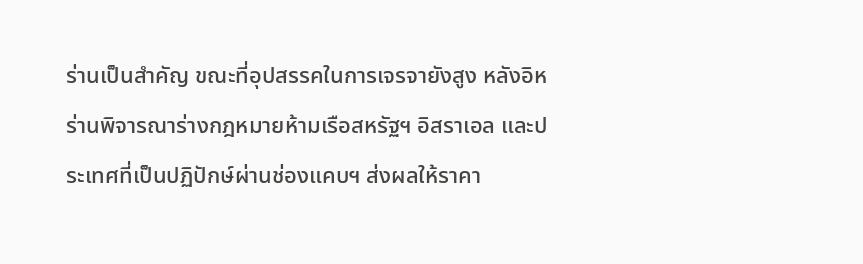ร่านเป็นสำคัญ ขณะที่อุปสรรคในการเจรจายังสูง หลังอิหร่านพิจารณาร่างกฎหมายห้ามเรือสหรัฐฯ อิสราเอล และประเทศที่เป็นปฏิปักษ์ผ่านช่องแคบฯ ส่งผลให้ราคา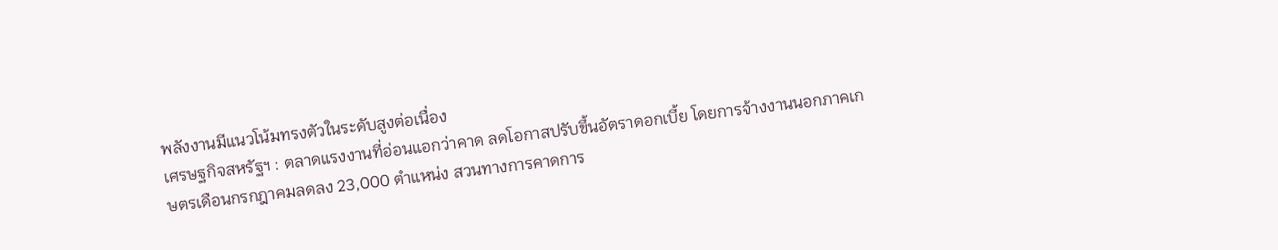พลังงานมีแนวโน้มทรงตัวในระดับสูงต่อเนื่อง
เศรษฐกิจสหรัฐฯ : ตลาดแรงงานที่อ่อนแอกว่าคาด ลดโอกาสปรับขึ้นอัตราดอกเบี้ย โดยการจ้างงานนอกภาคเกษตรเดือนกรกฎาคมลดลง 23,000 ตำแหน่ง สวนทางการคาดการ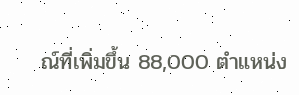ณ์ที่เพิ่มขึ้น 88,000 ตำแหน่ง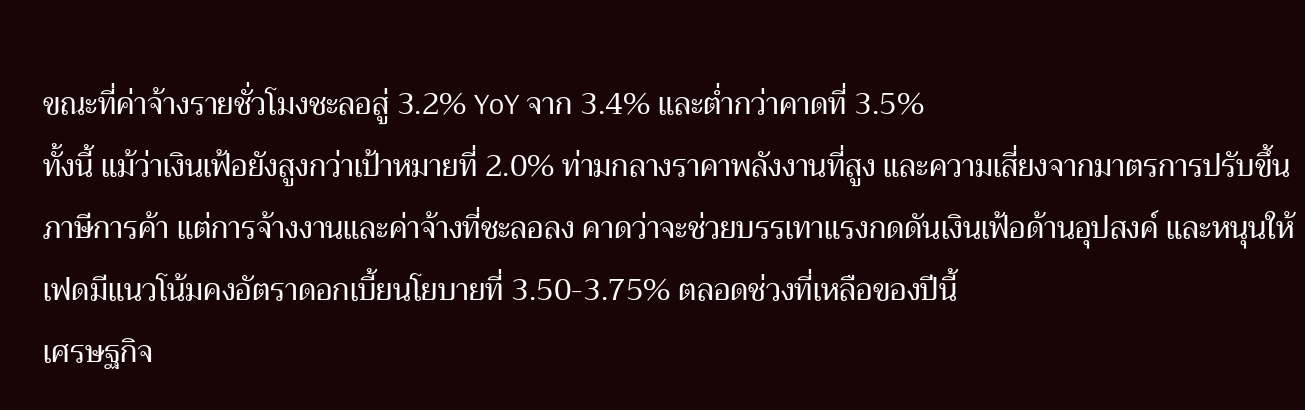ขณะที่ค่าจ้างรายชั่วโมงชะลอสู่ 3.2% YoY จาก 3.4% และต่ำกว่าคาดที่ 3.5%
ทั้งนี้ แม้ว่าเงินเฟ้อยังสูงกว่าเป้าหมายที่ 2.0% ท่ามกลางราคาพลังงานที่สูง และความเสี่ยงจากมาตรการปรับขึ้นภาษีการค้า แต่การจ้างงานและค่าจ้างที่ชะลอลง คาดว่าจะช่วยบรรเทาแรงกดดันเงินเฟ้อด้านอุปสงค์ และหนุนให้เฟดมีแนวโน้มคงอัตราดอกเบี้ยนโยบายที่ 3.50-3.75% ตลอดช่วงที่เหลือของปีนี้
เศรษฐกิจ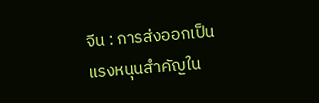จีน : การส่งออกเป็นแรงหนุนสำคัญใน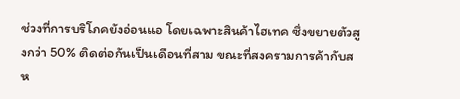ช่วงที่การบริโภคยังอ่อนแอ โดยเฉพาะสินค้าไฮเทค ซึ่งขยายตัวสูงกว่า 50% ติดต่อกันเป็นเดือนที่สาม ขณะที่สงครามการค้ากับสห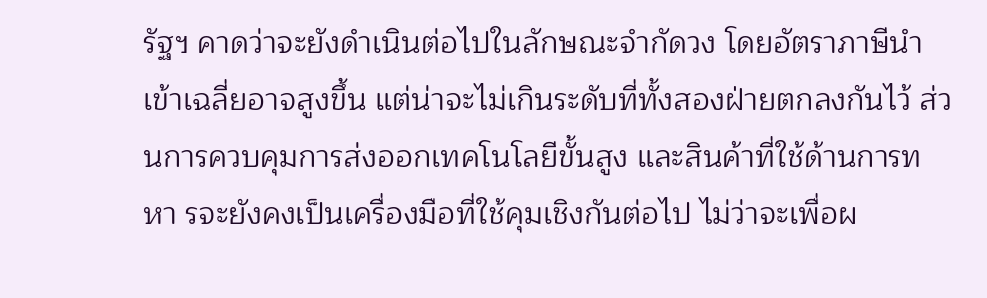รัฐฯ คาดว่าจะยังดำเนินต่อไปในลักษณะจำกัดวง โดยอัตราภาษีนำเข้าเฉลี่ยอาจสูงขึ้น แต่น่าจะไม่เกินระดับที่ทั้งสองฝ่ายตกลงกันไว้ ส่วนการควบคุมการส่งออกเทคโนโลยีขั้นสูง และสินค้าที่ใช้ด้านการทหา รจะยังคงเป็นเครื่องมือที่ใช้คุมเชิงกันต่อไป ไม่ว่าจะเพื่อผ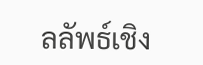ลลัพธ์เชิง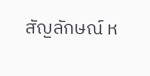สัญลักษณ์ ห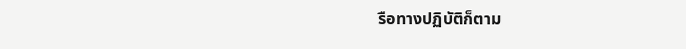รือทางปฏิบัติก็ตาม